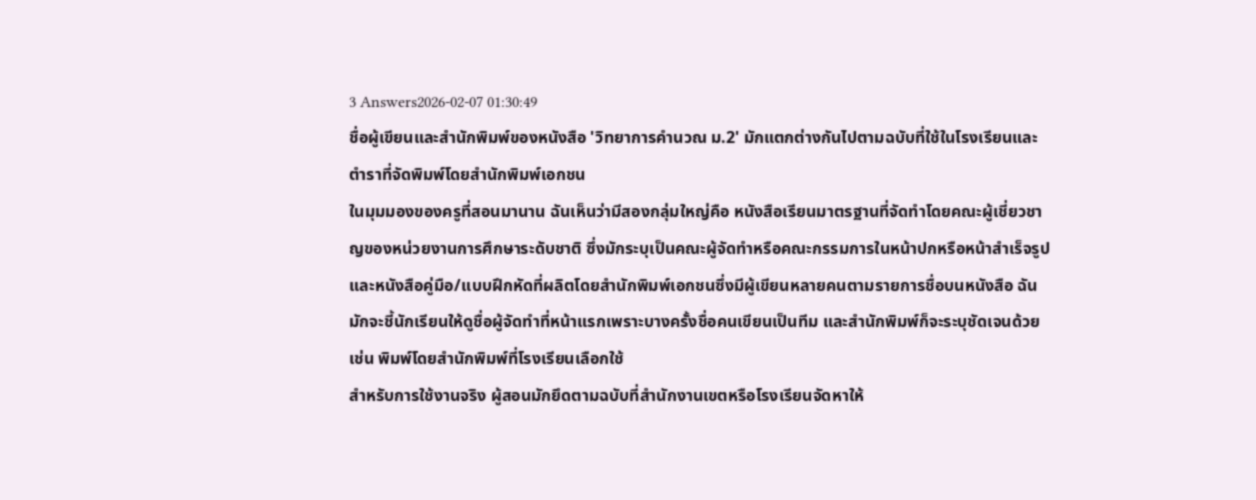3 Answers2026-02-07 01:30:49
ชื่อผู้เขียนและสำนักพิมพ์ของหนังสือ 'วิทยาการคํานวณ ม.2' มักแตกต่างกันไปตามฉบับที่ใช้ในโรงเรียนและตำราที่จัดพิมพ์โดยสำนักพิมพ์เอกชน
ในมุมมองของครูที่สอนมานาน ฉันเห็นว่ามีสองกลุ่มใหญ่คือ หนังสือเรียนมาตรฐานที่จัดทำโดยคณะผู้เชี่ยวชาญของหน่วยงานการศึกษาระดับชาติ ซึ่งมักระบุเป็นคณะผู้จัดทำหรือคณะกรรมการในหน้าปกหรือหน้าสำเร็จรูป และหนังสือคู่มือ/แบบฝึกหัดที่ผลิตโดยสำนักพิมพ์เอกชนซึ่งมีผู้เขียนหลายคนตามรายการชื่อบนหนังสือ ฉันมักจะชี้นักเรียนให้ดูชื่อผู้จัดทำที่หน้าแรกเพราะบางครั้งชื่อคนเขียนเป็นทีม และสำนักพิมพ์ก็จะระบุชัดเจนด้วย เช่น พิมพ์โดยสำนักพิมพ์ที่โรงเรียนเลือกใช้
สำหรับการใช้งานจริง ผู้สอนมักยึดตามฉบับที่สำนักงานเขตหรือโรงเรียนจัดหาให้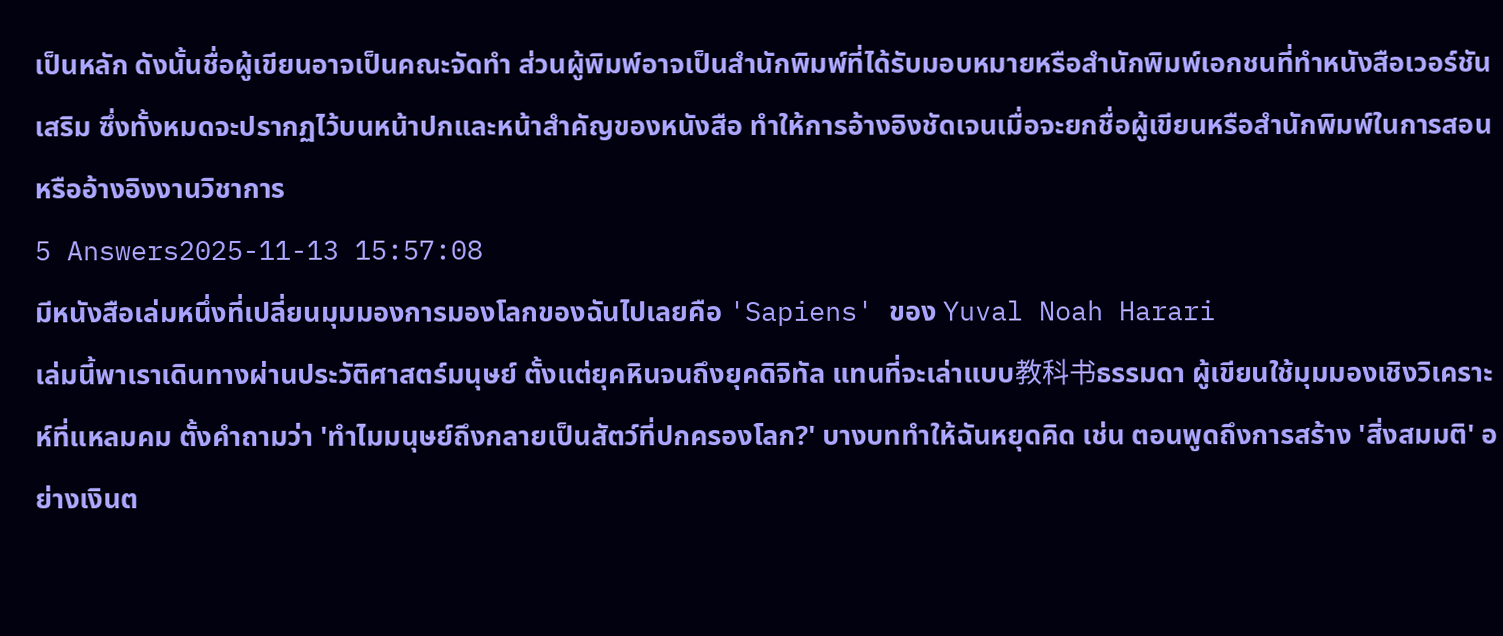เป็นหลัก ดังนั้นชื่อผู้เขียนอาจเป็นคณะจัดทำ ส่วนผู้พิมพ์อาจเป็นสำนักพิมพ์ที่ได้รับมอบหมายหรือสำนักพิมพ์เอกชนที่ทำหนังสือเวอร์ชันเสริม ซึ่งทั้งหมดจะปรากฏไว้บนหน้าปกและหน้าสำคัญของหนังสือ ทำให้การอ้างอิงชัดเจนเมื่อจะยกชื่อผู้เขียนหรือสำนักพิมพ์ในการสอนหรืออ้างอิงงานวิชาการ
5 Answers2025-11-13 15:57:08
มีหนังสือเล่มหนึ่งที่เปลี่ยนมุมมองการมองโลกของฉันไปเลยคือ 'Sapiens' ของ Yuval Noah Harari
เล่มนี้พาเราเดินทางผ่านประวัติศาสตร์มนุษย์ ตั้งแต่ยุคหินจนถึงยุคดิจิทัล แทนที่จะเล่าแบบ教科书ธรรมดา ผู้เขียนใช้มุมมองเชิงวิเคราะห์ที่แหลมคม ตั้งคำถามว่า 'ทำไมมนุษย์ถึงกลายเป็นสัตว์ที่ปกครองโลก?' บางบททำให้ฉันหยุดคิด เช่น ตอนพูดถึงการสร้าง 'สิ่งสมมติ' อย่างเงินต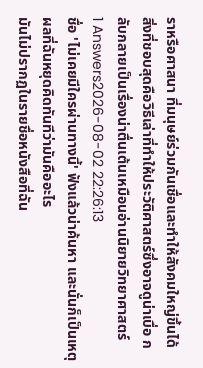ราหรือศาสนา ที่มนุษย์ร่วมกันเชื่อและทำให้สังคมใหญ่ขึ้นได้
สิ่งที่ชอบสุดคือวิธีเล่าที่ทำให้ประวัติศาสตร์ซึ่งอาจดูน่าเบื่อ กลับกลายเป็นเรื่องน่าตื่นเต้นเหมือนอ่านนิยายวิทยาศาสตร์
1 Answers2026-08-02 22:26:13
ชื่อ 'ไม่เคยมีใครผ่านทางนี้' ฟังแล้วน่าค้นหา และนั่นก็เป็นเหตุผลที่ฉันหยุดคิดทันทีว่ามันคืออะไร
มันไม่ปรากฏในรายชื่อหนังสือที่ฉัน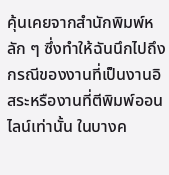คุ้นเคยจากสำนักพิมพ์หลัก ๆ ซึ่งทำให้ฉันนึกไปถึงกรณีของงานที่เป็นงานอิสระหรืองานที่ตีพิมพ์ออนไลน์เท่านั้น ในบางค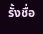รั้งชื่อ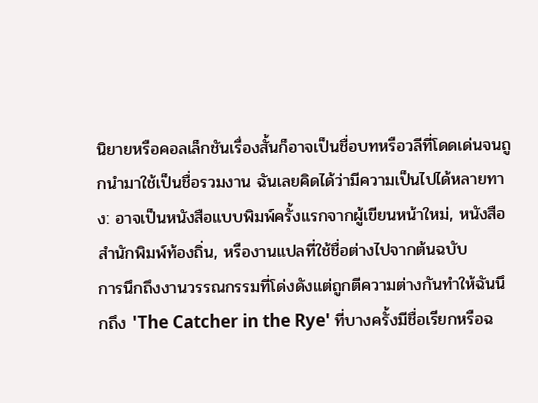นิยายหรือคอลเล็กชันเรื่องสั้นก็อาจเป็นชื่อบทหรือวลีที่โดดเด่นจนถูกนำมาใช้เป็นชื่อรวมงาน ฉันเลยคิดได้ว่ามีความเป็นไปได้หลายทาง: อาจเป็นหนังสือแบบพิมพ์ครั้งแรกจากผู้เขียนหน้าใหม่, หนังสือสำนักพิมพ์ท้องถิ่น, หรืองานแปลที่ใช้ชื่อต่างไปจากต้นฉบับ
การนึกถึงงานวรรณกรรมที่โด่งดังแต่ถูกตีความต่างกันทำให้ฉันนึกถึง 'The Catcher in the Rye' ที่บางครั้งมีชื่อเรียกหรือฉ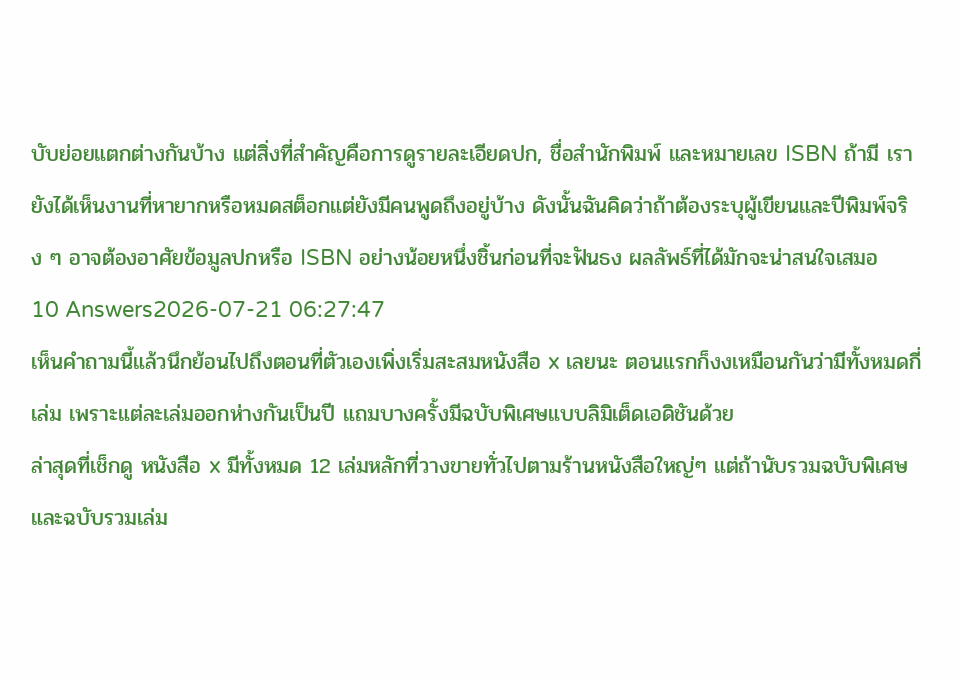บับย่อยแตกต่างกันบ้าง แต่สิ่งที่สำคัญคือการดูรายละเอียดปก, ชื่อสำนักพิมพ์ และหมายเลข ISBN ถ้ามี เรายังได้เห็นงานที่หายากหรือหมดสต็อกแต่ยังมีคนพูดถึงอยู่บ้าง ดังนั้นฉันคิดว่าถ้าต้องระบุผู้เขียนและปีพิมพ์จริง ๆ อาจต้องอาศัยข้อมูลปกหรือ ISBN อย่างน้อยหนึ่งชิ้นก่อนที่จะฟันธง ผลลัพธ์ที่ได้มักจะน่าสนใจเสมอ
10 Answers2026-07-21 06:27:47
เห็นคำถามนี้แล้วนึกย้อนไปถึงตอนที่ตัวเองเพิ่งเริ่มสะสมหนังสือ x เลยนะ ตอนแรกก็งงเหมือนกันว่ามีทั้งหมดกี่เล่ม เพราะแต่ละเล่มออกห่างกันเป็นปี แถมบางครั้งมีฉบับพิเศษแบบลิมิเต็ดเอดิชันด้วย
ล่าสุดที่เช็กดู หนังสือ x มีทั้งหมด 12 เล่มหลักที่วางขายทั่วไปตามร้านหนังสือใหญ่ๆ แต่ถ้านับรวมฉบับพิเศษและฉบับรวมเล่ม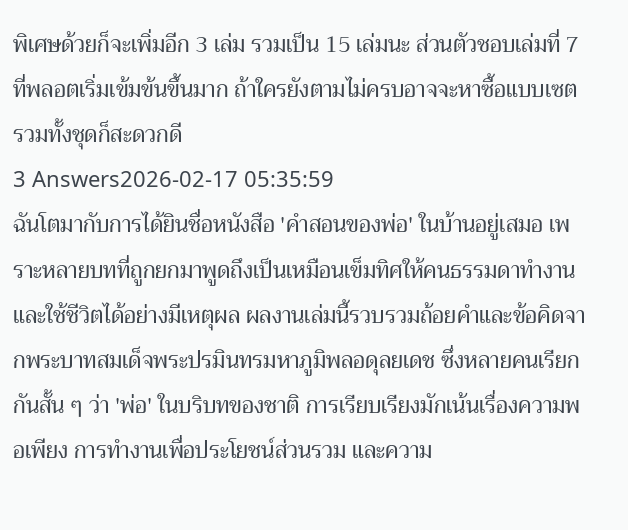พิเศษด้วยก็จะเพิ่มอีก 3 เล่ม รวมเป็น 15 เล่มนะ ส่วนตัวชอบเล่มที่ 7 ที่พลอตเริ่มเข้มข้นขึ้นมาก ถ้าใครยังตามไม่ครบอาจจะหาซื้อแบบเซตรวมทั้งชุดก็สะดวกดี
3 Answers2026-02-17 05:35:59
ฉันโตมากับการได้ยินชื่อหนังสือ 'คำสอนของพ่อ' ในบ้านอยู่เสมอ เพราะหลายบทที่ถูกยกมาพูดถึงเป็นเหมือนเข็มทิศให้คนธรรมดาทำงานและใช้ชีวิตได้อย่างมีเหตุผล ผลงานเล่มนี้รวบรวมถ้อยคำและข้อคิดจากพระบาทสมเด็จพระปรมินทรมหาภูมิพลอดุลยเดช ซึ่งหลายคนเรียกกันสั้น ๆ ว่า 'พ่อ' ในบริบทของชาติ การเรียบเรียงมักเน้นเรื่องความพอเพียง การทำงานเพื่อประโยชน์ส่วนรวม และความ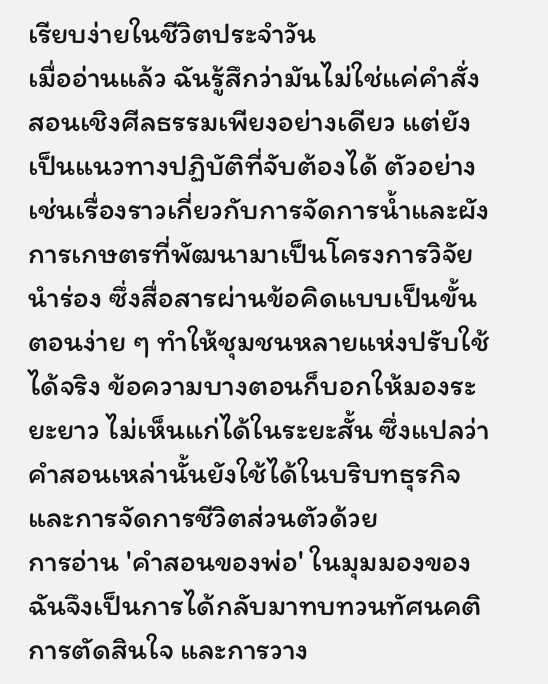เรียบง่ายในชีวิตประจำวัน
เมื่ออ่านแล้ว ฉันรู้สึกว่ามันไม่ใช่แค่คำสั่งสอนเชิงศีลธรรมเพียงอย่างเดียว แต่ยังเป็นแนวทางปฏิบัติที่จับต้องได้ ตัวอย่างเช่นเรื่องราวเกี่ยวกับการจัดการน้ำและผังการเกษตรที่พัฒนามาเป็นโครงการวิจัยนำร่อง ซึ่งสื่อสารผ่านข้อคิดแบบเป็นขั้นตอนง่าย ๆ ทำให้ชุมชนหลายแห่งปรับใช้ได้จริง ข้อความบางตอนก็บอกให้มองระยะยาว ไม่เห็นแก่ได้ในระยะสั้น ซึ่งแปลว่าคำสอนเหล่านั้นยังใช้ได้ในบริบทธุรกิจและการจัดการชีวิตส่วนตัวด้วย
การอ่าน 'คำสอนของพ่อ' ในมุมมองของฉันจึงเป็นการได้กลับมาทบทวนทัศนคติ การตัดสินใจ และการวาง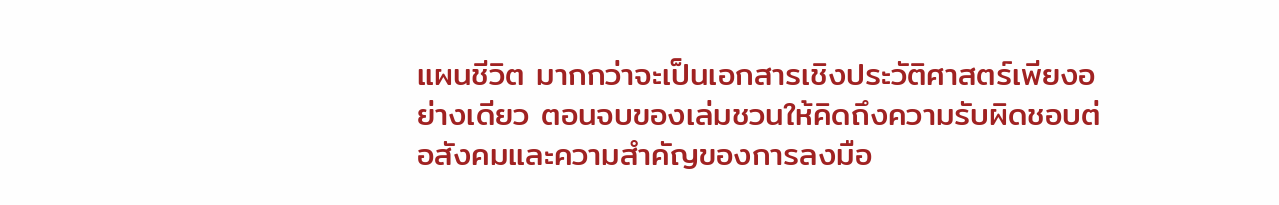แผนชีวิต มากกว่าจะเป็นเอกสารเชิงประวัติศาสตร์เพียงอย่างเดียว ตอนจบของเล่มชวนให้คิดถึงความรับผิดชอบต่อสังคมและความสำคัญของการลงมือ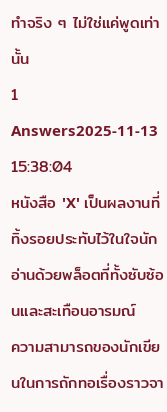ทำจริง ๆ ไม่ใช่แค่พูดเท่านั้น
1 Answers2025-11-13 15:38:04
หนังสือ 'X' เป็นผลงานที่ทิ้งรอยประทับไว้ในใจนักอ่านด้วยพล็อตที่ทั้งซับซ้อนและสะเทือนอารมณ์
ความสามารถของนักเขียนในการถักทอเรื่องราวจา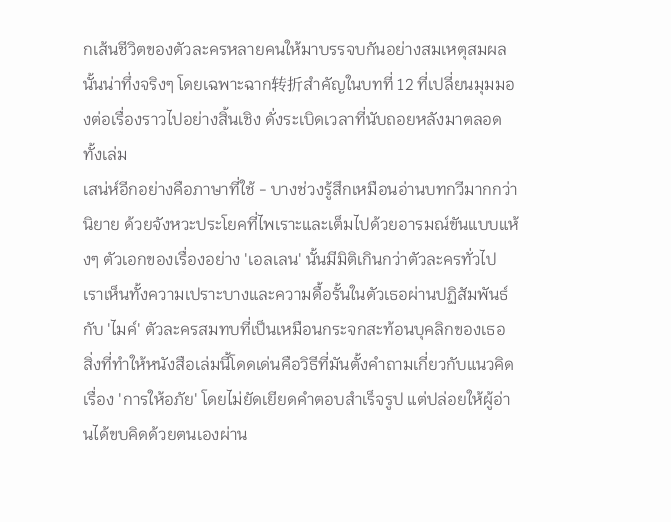กเส้นชีวิตของตัวละครหลายคนให้มาบรรจบกันอย่างสมเหตุสมผลนั้นน่าทึ่งจริงๆ โดยเฉพาะฉาก转折สำคัญในบทที่ 12 ที่เปลี่ยนมุมมองต่อเรื่องราวไปอย่างสิ้นเชิง ดั่งระเบิดเวลาที่นับถอยหลังมาตลอดทั้งเล่ม
เสน่ห์อีกอย่างคือภาษาที่ใช้ - บางช่วงรู้สึกเหมือนอ่านบทกวีมากกว่านิยาย ด้วยจังหวะประโยคที่ไพเราะและเต็มไปด้วยอารมณ์ขันแบบแห้งๆ ตัวเอกของเรื่องอย่าง 'เอลเลน' นั้นมีมิติเกินกว่าตัวละครทั่วไป เราเห็นทั้งความเปราะบางและความดื้อรั้นในตัวเธอผ่านปฏิสัมพันธ์กับ 'ไมค์' ตัวละครสมทบที่เป็นเหมือนกระจกสะท้อนบุคลิกของเธอ
สิ่งที่ทำให้หนังสือเล่มนี้โดดเด่นคือวิธีที่มันตั้งคำถามเกี่ยวกับแนวคิดเรื่อง 'การให้อภัย' โดยไม่ยัดเยียดคำตอบสำเร็จรูป แต่ปล่อยให้ผู้อ่านได้ขบคิดด้วยตนเองผ่าน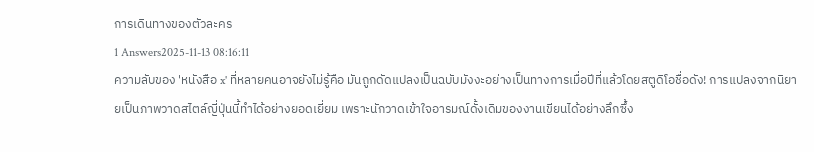การเดินทางของตัวละคร
1 Answers2025-11-13 08:16:11
ความลับของ 'หนังสือ x' ที่หลายคนอาจยังไม่รู้คือ มันถูกดัดแปลงเป็นฉบับมังงะอย่างเป็นทางการเมื่อปีที่แล้วโดยสตูดิโอชื่อดัง! การแปลงจากนิยายเป็นภาพวาดสไตล์ญี่ปุ่นนี้ทำได้อย่างยอดเยี่ยม เพราะนักวาดเข้าใจอารมณ์ดั้งเดิมของงานเขียนได้อย่างลึกซึ้ง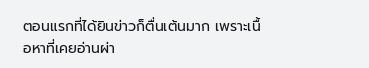ตอนแรกที่ได้ยินข่าวก็ตื่นเต้นมาก เพราะเนื้อหาที่เคยอ่านผ่า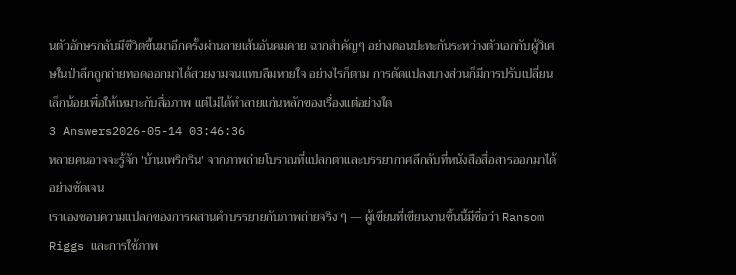นตัวอักษรกลับมีชีวิตขึ้นมาอีกครั้งผ่านลายเส้นอันคมคาย ฉากสำคัญๆ อย่างตอนปะทะกันระหว่างตัวเอกกับผู้วิเศษในป่าลึกถูกถ่ายทอดออกมาได้สวยงามจนแทบลืมหายใจ อย่างไรก็ตาม การดัดแปลงบางส่วนก็มีการปรับเปลี่ยนเล็กน้อยเพื่อให้เหมาะกับสื่อภาพ แต่ไม่ได้ทำลายแก่นหลักของเรื่องแต่อย่างใด
3 Answers2026-05-14 03:46:36
หลายคนอาจจะรู้จัก 'บ้านเพริกริน' จากภาพถ่ายโบราณที่แปลกตาและบรรยากาศลึกลับที่หนังสือสื่อสารออกมาได้อย่างชัดเจน
เราเองชอบความแปลกของการผสานคำบรรยายกับภาพถ่ายจริง ๆ — ผู้เขียนที่เขียนงานชิ้นนี้มีชื่อว่า Ransom Riggs และการใช้ภาพ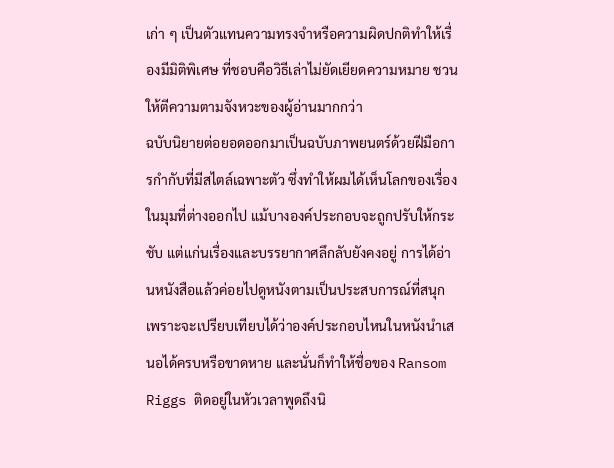เก่า ๆ เป็นตัวแทนความทรงจำหรือความผิดปกติทำให้เรื่องมีมิติพิเศษ ที่ชอบคือวิธีเล่าไม่ยัดเยียดความหมาย ชวนให้ตีความตามจังหวะของผู้อ่านมากกว่า
ฉบับนิยายต่อยอดออกมาเป็นฉบับภาพยนตร์ด้วยฝีมือการกำกับที่มีสไตล์เฉพาะตัว ซึ่งทำให้ผมได้เห็นโลกของเรื่องในมุมที่ต่างออกไป แม้บางองค์ประกอบจะถูกปรับให้กระชับ แต่แก่นเรื่องและบรรยากาศลึกลับยังคงอยู่ การได้อ่านหนังสือแล้วค่อยไปดูหนังตามเป็นประสบการณ์ที่สนุก เพราะจะเปรียบเทียบได้ว่าองค์ประกอบไหนในหนังนำเสนอได้ครบหรือขาดหาย และนั่นก็ทำให้ชื่อของ Ransom Riggs ติดอยู่ในหัวเวลาพูดถึงนิ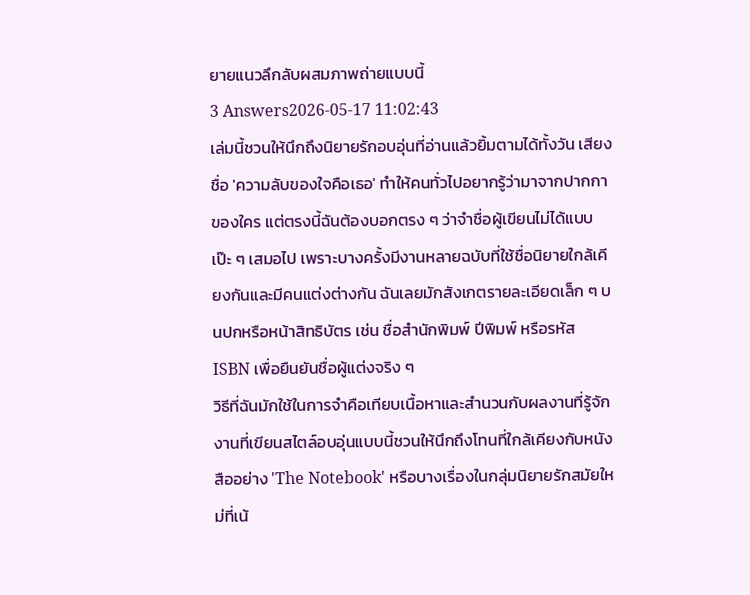ยายแนวลึกลับผสมภาพถ่ายแบบนี้
3 Answers2026-05-17 11:02:43
เล่มนี้ชวนให้นึกถึงนิยายรักอบอุ่นที่อ่านแล้วยิ้มตามได้ทั้งวัน เสียงชื่อ 'ความลับของใจคือเธอ' ทำให้คนทั่วไปอยากรู้ว่ามาจากปากกาของใคร แต่ตรงนี้ฉันต้องบอกตรง ๆ ว่าจำชื่อผู้เขียนไม่ได้แบบเป๊ะ ๆ เสมอไป เพราะบางครั้งมีงานหลายฉบับที่ใช้ชื่อนิยายใกล้เคียงกันและมีคนแต่งต่างกัน ฉันเลยมักสังเกตรายละเอียดเล็ก ๆ บนปกหรือหน้าสิทธิบัตร เช่น ชื่อสำนักพิมพ์ ปีพิมพ์ หรือรหัส ISBN เพื่อยืนยันชื่อผู้แต่งจริง ๆ
วิธีที่ฉันมักใช้ในการจำคือเทียบเนื้อหาและสำนวนกับผลงานที่รู้จัก งานที่เขียนสไตล์อบอุ่นแบบนี้ชวนให้นึกถึงโทนที่ใกล้เคียงกับหนังสืออย่าง 'The Notebook' หรือบางเรื่องในกลุ่มนิยายรักสมัยใหม่ที่เน้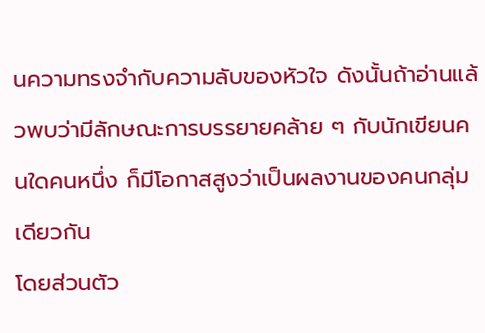นความทรงจำกับความลับของหัวใจ ดังนั้นถ้าอ่านแล้วพบว่ามีลักษณะการบรรยายคล้าย ๆ กับนักเขียนคนใดคนหนึ่ง ก็มีโอกาสสูงว่าเป็นผลงานของคนกลุ่มเดียวกัน
โดยส่วนตัว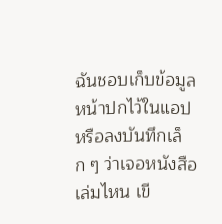ฉันชอบเก็บข้อมูลหน้าปกไว้ในแอปหรือลงบันทึกเล็ก ๆ ว่าเจอหนังสือเล่มไหน เขี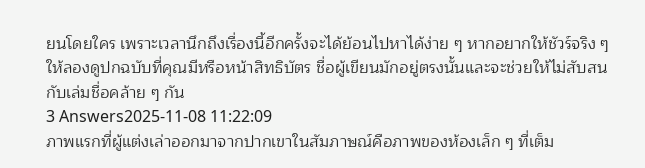ยนโดยใคร เพราะเวลานึกถึงเรื่องนี้อีกครั้งจะได้ย้อนไปหาได้ง่าย ๆ หากอยากให้ชัวร์จริง ๆ ให้ลองดูปกฉบับที่คุณมีหรือหน้าสิทธิบัตร ชื่อผู้เขียนมักอยู่ตรงนั้นและจะช่วยให้ไม่สับสนกับเล่มชื่อคล้าย ๆ กัน
3 Answers2025-11-08 11:22:09
ภาพแรกที่ผู้แต่งเล่าออกมาจากปากเขาในสัมภาษณ์คือภาพของห้องเล็ก ๆ ที่เต็ม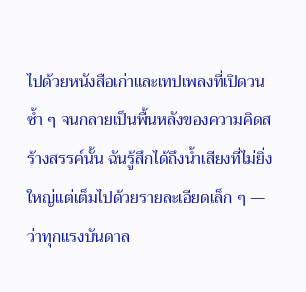ไปด้วยหนังสือเก่าและเทปเพลงที่เปิดวนซ้ำ ๆ จนกลายเป็นพื้นหลังของความคิดสร้างสรรค์นั้น ฉันรู้สึกได้ถึงน้ำเสียงที่ไม่ยิ่งใหญ่แต่เต็มไปด้วยรายละเอียดเล็ก ๆ — ว่าทุกแรงบันดาล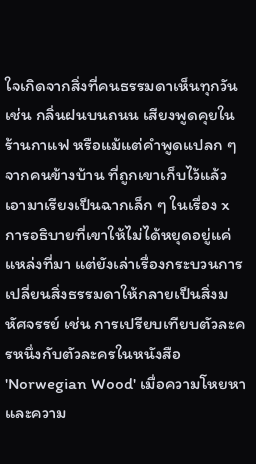ใจเกิดจากสิ่งที่คนธรรมดาเห็นทุกวัน เช่น กลิ่นฝนบนถนน เสียงพูดคุยในร้านกาแฟ หรือแม้แต่คำพูดแปลก ๆ จากคนข้างบ้าน ที่ถูกเขาเก็บไว้แล้วเอามาเรียงเป็นฉากเล็ก ๆ ในเรื่อง x
การอธิบายที่เขาให้ไม่ได้หยุดอยู่แค่แหล่งที่มา แต่ยังเล่าเรื่องกระบวนการเปลี่ยนสิ่งธรรมดาให้กลายเป็นสิ่งมหัศจรรย์ เช่น การเปรียบเทียบตัวละครหนึ่งกับตัวละครในหนังสือ 'Norwegian Wood' เมื่อความโหยหาและความ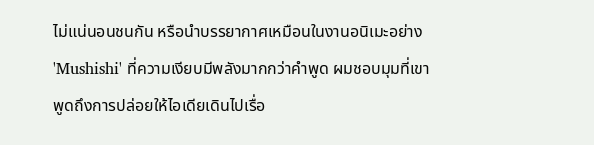ไม่แน่นอนชนกัน หรือนำบรรยากาศเหมือนในงานอนิเมะอย่าง 'Mushishi' ที่ความเงียบมีพลังมากกว่าคำพูด ผมชอบมุมที่เขาพูดถึงการปล่อยให้ไอเดียเดินไปเรื่อ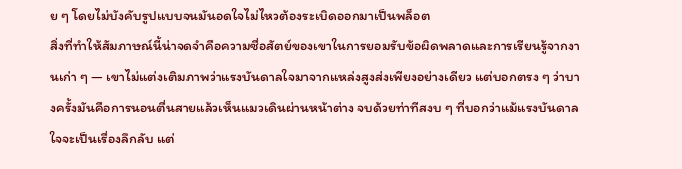ย ๆ โดยไม่บังคับรูปแบบจนมันอดใจไม่ไหวต้องระเบิดออกมาเป็นพล็อต
สิ่งที่ทำให้สัมภาษณ์นี้น่าจดจำคือความซื่อสัตย์ของเขาในการยอมรับข้อผิดพลาดและการเรียนรู้จากงานเก่า ๆ — เขาไม่แต่งเติมภาพว่าแรงบันดาลใจมาจากแหล่งสูงส่งเพียงอย่างเดียว แต่บอกตรง ๆ ว่าบางครั้งมันคือการนอนตื่นสายแล้วเห็นแมวเดินผ่านหน้าต่าง จบด้วยท่าทีสงบ ๆ ที่บอกว่าแม้แรงบันดาลใจจะเป็นเรื่องลึกลับ แต่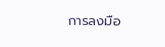การลงมือ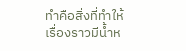ทำคือสิ่งที่ทำให้เรื่องราวมีน้ำห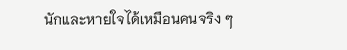นักและหายใจได้เหมือนคนจริง ๆ